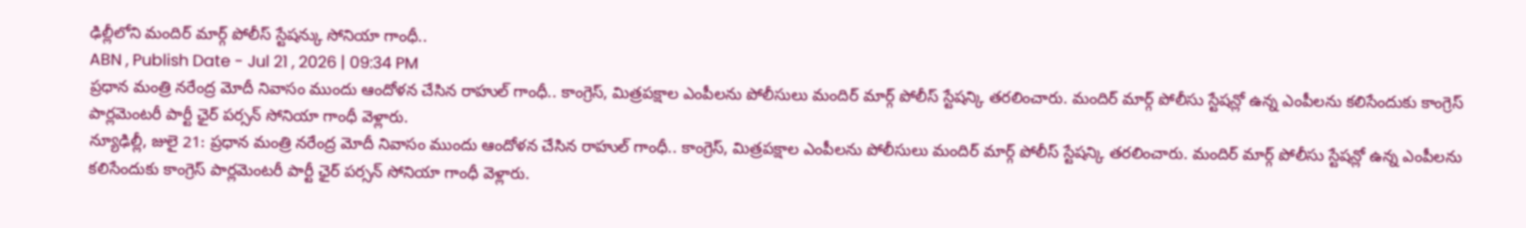ఢిల్లీలోని మందిర్ మార్గ్ పోలీస్ స్టేషన్కు సోనియా గాంధీ..
ABN , Publish Date - Jul 21 , 2026 | 09:34 PM
ప్రధాన మంత్రి నరేంద్ర మోదీ నివాసం ముందు ఆందోళన చేసిన రాహుల్ గాంధీ.. కాంగ్రెస్, మిత్రపక్షాల ఎంపీలను పోలీసులు మందిర్ మార్గ్ పోలీస్ స్టేషన్కి తరలించారు. మందిర్ మార్గ్ పోలీసు స్టేషన్లో ఉన్న ఎంపీలను కలిసేందుకు కాంగ్రెస్ పార్లమెంటరీ పార్టీ ఛైర్ పర్సన్ సోనియా గాంధీ వెళ్లారు.
న్యూఢిల్లీ, జులై 21: ప్రధాన మంత్రి నరేంద్ర మోదీ నివాసం ముందు ఆందోళన చేసిన రాహుల్ గాంధీ.. కాంగ్రెస్, మిత్రపక్షాల ఎంపీలను పోలీసులు మందిర్ మార్గ్ పోలీస్ స్టేషన్కి తరలించారు. మందిర్ మార్గ్ పోలీసు స్టేషన్లో ఉన్న ఎంపీలను కలిసేందుకు కాంగ్రెస్ పార్లమెంటరీ పార్టీ ఛైర్ పర్సన్ సోనియా గాంధీ వెళ్లారు.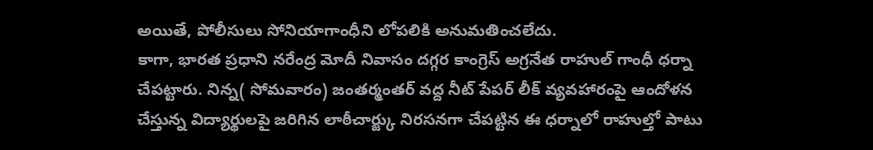అయితే, పోలీసులు సోనియాగాంధీని లోపలికి అనుమతించలేదు.
కాగా, భారత ప్రధాని నరేంద్ర మోదీ నివాసం దగ్గర కాంగ్రెస్ అగ్రనేత రాహుల్ గాంధీ ధర్నా చేపట్టారు. నిన్న( సోమవారం) జంతర్మంతర్ వద్ద నీట్ పేపర్ లీక్ వ్యవహారంపై ఆందోళన చేస్తున్న విద్యార్థులపై జరిగిన లాఠీచార్జ్కు నిరసనగా చేపట్టిన ఈ ధర్నాలో రాహుల్తో పాటు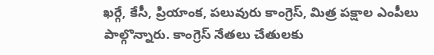ఖర్గే, కేసీ, ప్రియాంక, పలువురు కాంగ్రెస్, మిత్ర పక్షాల ఎంపీలు పాల్గొన్నారు. కాంగ్రెస్ నేతలు చేతులకు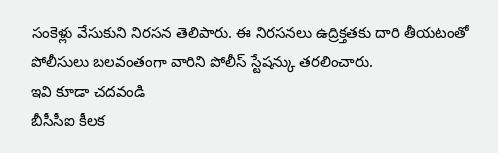సంకెళ్లు వేసుకుని నిరసన తెలిపారు. ఈ నిరసనలు ఉద్రిక్తతకు దారి తీయటంతో పోలీసులు బలవంతంగా వారిని పోలీస్ స్టేషన్కు తరలించారు.
ఇవి కూడా చదవండి
బీసీసీఐ కీలక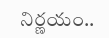నిర్ణయం..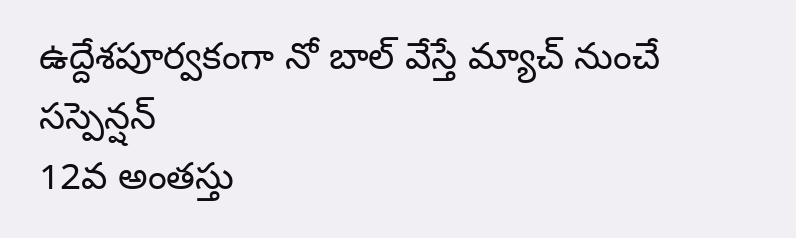ఉద్దేశపూర్వకంగా నో బాల్ వేస్తే మ్యాచ్ నుంచే సస్పెన్షన్
12వ అంతస్తు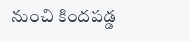నుంచి కిందపడ్డ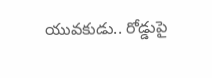యువకుడు.. రోడ్డుపై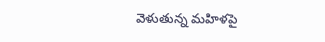వెళుతున్న మహిళపై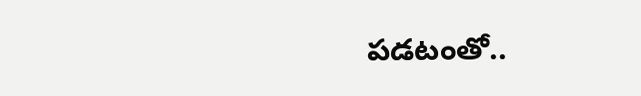పడటంతో..